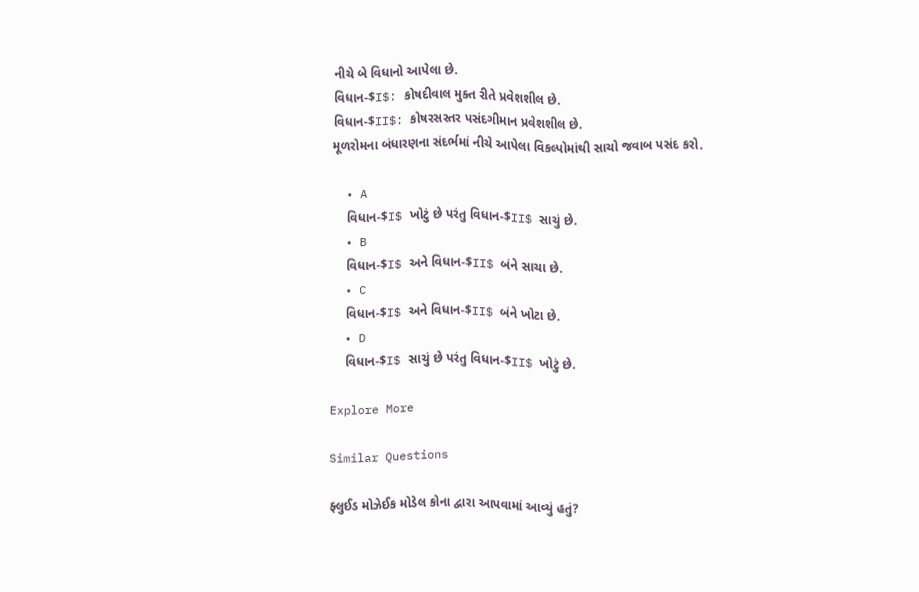નીચે બે વિધાનો આપેલા છે.
વિધાન-$I$: કોષદીવાલ મુક્ત રીતે પ્રવેશશીલ છે.
વિધાન-$II$: કોષરસસ્તર પસંદગીમાન પ્રવેશશીલ છે.
મૂળરોમના બંધારણના સંદર્ભમાં નીચે આપેલા વિકલ્પોમાંથી સાચો જવાબ પસંદ કરો.

  • A
    વિધાન-$I$ ખોટું છે પરંતુ વિધાન-$II$ સાચું છે.
  • B
    વિધાન-$I$ અને વિધાન-$II$ બંને સાચા છે.
  • C
    વિધાન-$I$ અને વિધાન-$II$ બંને ખોટા છે.
  • D
    વિધાન-$I$ સાચું છે પરંતુ વિધાન-$II$ ખોટું છે.

Explore More

Similar Questions

ફ્લુઈડ મોઝેઈક મોડેલ કોના દ્વારા આપવામાં આવ્યું હતું?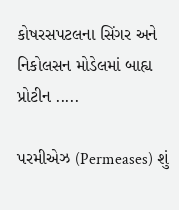કોષરસપટલના સિંગર અને નિકોલસન મોડેલમાં બાહ્ય પ્રોટીન .....

પરમીએઝ (Permeases) શું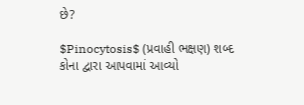છે?

$Pinocytosis$ (પ્રવાહી ભક્ષણ) શબ્દ કોના દ્વારા આપવામાં આવ્યો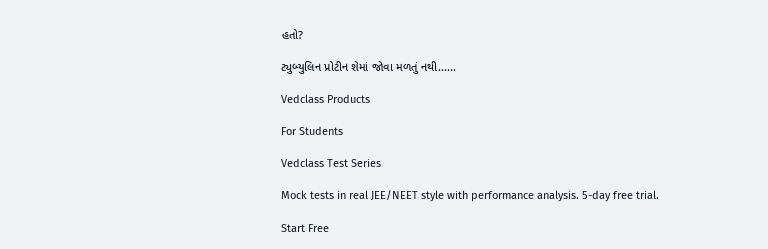હતો?

ટ્યુબ્યુલિન પ્રોટીન શેમાં જોવા મળતું નથી......

Vedclass Products

For Students

Vedclass Test Series

Mock tests in real JEE/NEET style with performance analysis. 5-day free trial.

Start Free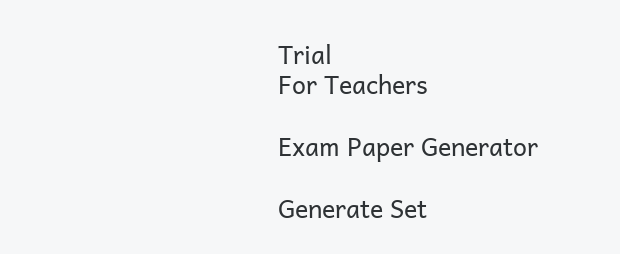Trial
For Teachers

Exam Paper Generator

Generate Set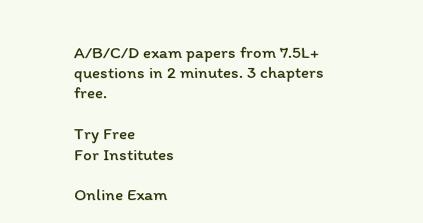A/B/C/D exam papers from 7.5L+ questions in 2 minutes. 3 chapters free.

Try Free
For Institutes

Online Exam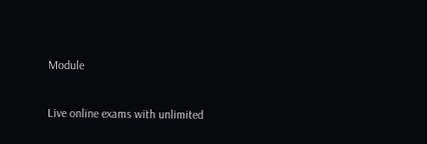Module

Live online exams with unlimited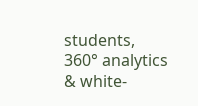students, 360° analytics & white-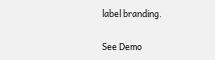label branding.

See Demo